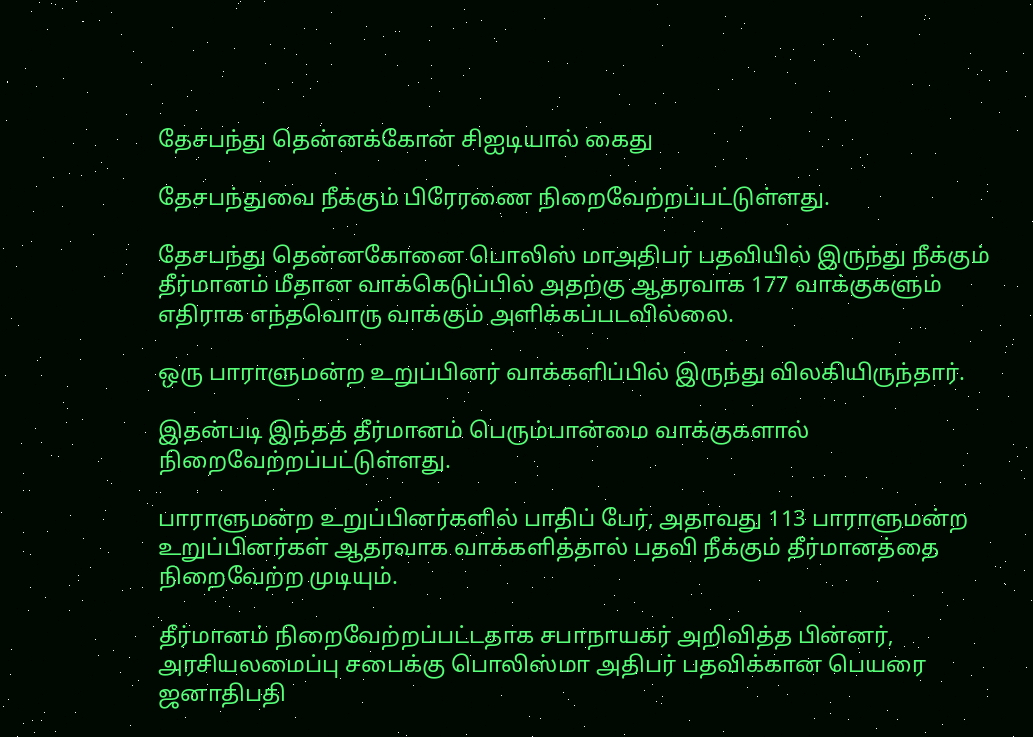தேசபந்து தென்னக்கோன் சிஐடியால் கைது

தேசபந்துவை நீக்கும் பிரேரணை நிறைவேற்றப்பட்டுள்ளது.

தேசபந்து தென்னகோனை பொலிஸ் மாஅதிபர் பதவியில் இருந்து நீக்கும் தீர்மானம் மீதான வாக்கெடுப்பில் அதற்கு ஆதரவாக 177 வாக்குகளும் எதிராக எந்தவொரு வாக்கும் அளிக்கப்படவில்லை.

ஒரு பாராளுமன்ற உறுப்பினர் வாக்களிப்பில் இருந்து விலகியிருந்தார்.

இதன்படி இந்தத் தீர்மானம் பெரும்பான்மை வாக்குகளால் நிறைவேற்றப்பட்டுள்ளது.

பாராளுமன்ற உறுப்பினர்களில் பாதிப் பேர், அதாவது 113 பாராளுமன்ற உறுப்பினர்கள் ஆதரவாக வாக்களித்தால் பதவி நீக்கும் தீர்மானத்தை நிறைவேற்ற முடியும்.

தீர்மானம் நிறைவேற்றப்பட்டதாக சபாநாயகர் அறிவித்த பின்னர், அரசியலமைப்பு சபைக்கு பொலிஸ்மா அதிபர் பதவிக்கான பெயரை ஜனாதிபதி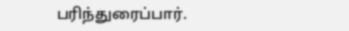பரிந்துரைப்பார்.